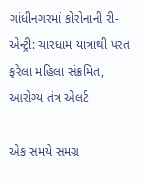ગાંધીનગરમાં કોરોનાની રી-એન્ટ્રી: ચારધામ યાત્રાથી પરત ફરેલા મહિલા સંક્રમિત, આરોગ્ય તંત્ર એલર્ટ

એક સમયે સમગ્ર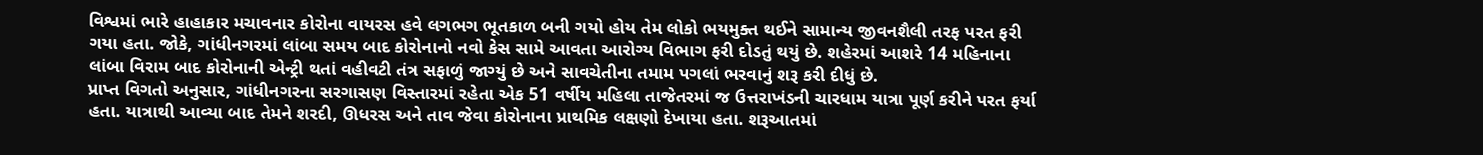વિશ્વમાં ભારે હાહાકાર મચાવનાર કોરોના વાયરસ હવે લગભગ ભૂતકાળ બની ગયો હોય તેમ લોકો ભયમુક્ત થઈને સામાન્ય જીવનશૈલી તરફ પરત ફરી ગયા હતા. જોકે, ગાંધીનગરમાં લાંબા સમય બાદ કોરોનાનો નવો કેસ સામે આવતા આરોગ્ય વિભાગ ફરી દોડતું થયું છે. શહેરમાં આશરે 14 મહિનાના લાંબા વિરામ બાદ કોરોનાની એન્ટ્રી થતાં વહીવટી તંત્ર સફાળું જાગ્યું છે અને સાવચેતીના તમામ પગલાં ભરવાનું શરૂ કરી દીધું છે.
પ્રાપ્ત વિગતો અનુસાર, ગાંધીનગરના સરગાસણ વિસ્તારમાં રહેતા એક 51 વર્ષીય મહિલા તાજેતરમાં જ ઉત્તરાખંડની ચારધામ યાત્રા પૂર્ણ કરીને પરત ફર્યા હતા. યાત્રાથી આવ્યા બાદ તેમને શરદી, ઊધરસ અને તાવ જેવા કોરોનાના પ્રાથમિક લક્ષણો દેખાયા હતા. શરૂઆતમાં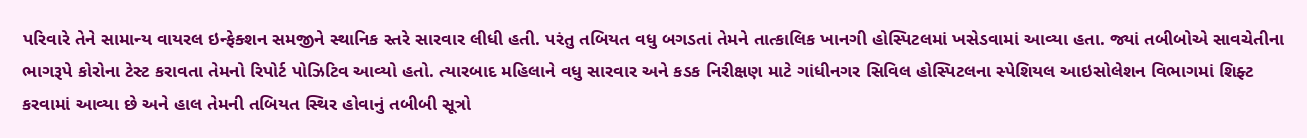પરિવારે તેને સામાન્ય વાયરલ ઇન્ફેક્શન સમજીને સ્થાનિક સ્તરે સારવાર લીધી હતી. પરંતુ તબિયત વધુ બગડતાં તેમને તાત્કાલિક ખાનગી હોસ્પિટલમાં ખસેડવામાં આવ્યા હતા. જ્યાં તબીબોએ સાવચેતીના ભાગરૂપે કોરોના ટેસ્ટ કરાવતા તેમનો રિપોર્ટ પોઝિટિવ આવ્યો હતો. ત્યારબાદ મહિલાને વધુ સારવાર અને કડક નિરીક્ષણ માટે ગાંધીનગર સિવિલ હોસ્પિટલના સ્પેશિયલ આઇસોલેશન વિભાગમાં શિફ્ટ કરવામાં આવ્યા છે અને હાલ તેમની તબિયત સ્થિર હોવાનું તબીબી સૂત્રો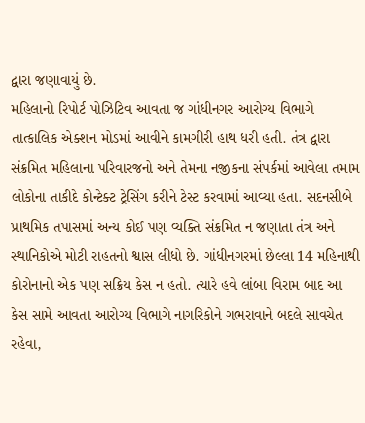દ્વારા જણાવાયું છે.
મહિલાનો રિપોર્ટ પોઝિટિવ આવતા જ ગાંધીનગર આરોગ્ય વિભાગે તાત્કાલિક એક્શન મોડમાં આવીને કામગીરી હાથ ધરી હતી. તંત્ર દ્વારા સંક્રમિત મહિલાના પરિવારજનો અને તેમના નજીકના સંપર્કમાં આવેલા તમામ લોકોના તાકીદે કોન્ટેક્ટ ટ્રેસિંગ કરીને ટેસ્ટ કરવામાં આવ્યા હતા. સદનસીબે પ્રાથમિક તપાસમાં અન્ય કોઈ પણ વ્યક્તિ સંક્રમિત ન જણાતા તંત્ર અને સ્થાનિકોએ મોટી રાહતનો શ્વાસ લીધો છે. ગાંધીનગરમાં છેલ્લા 14 મહિનાથી કોરોનાનો એક પણ સક્રિય કેસ ન હતો. ત્યારે હવે લાંબા વિરામ બાદ આ કેસ સામે આવતા આરોગ્ય વિભાગે નાગરિકોને ગભરાવાને બદલે સાવચેત રહેવા,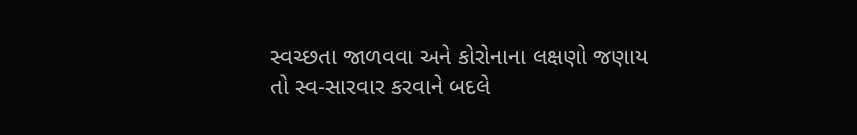સ્વચ્છતા જાળવવા અને કોરોનાના લક્ષણો જણાય તો સ્વ-સારવાર કરવાને બદલે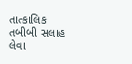તાત્કાલિક તબીબી સલાહ લેવા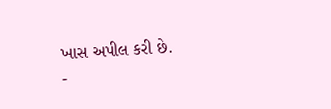ખાસ અપીલ કરી છે.
-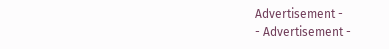Advertisement -
- Advertisement -